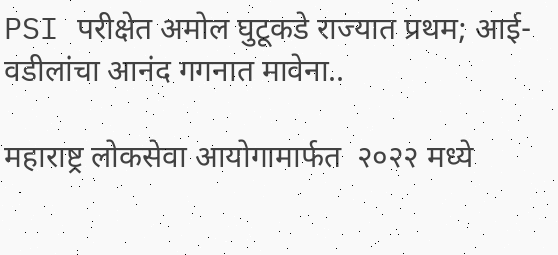PSI परीक्षेत अमोल घुटूकडे राज्यात प्रथम; आई-वडीलांचा आनंद गगनात मावेना..

महाराष्ट्र लोकसेवा आयोगामार्फत  २०२२ मध्ये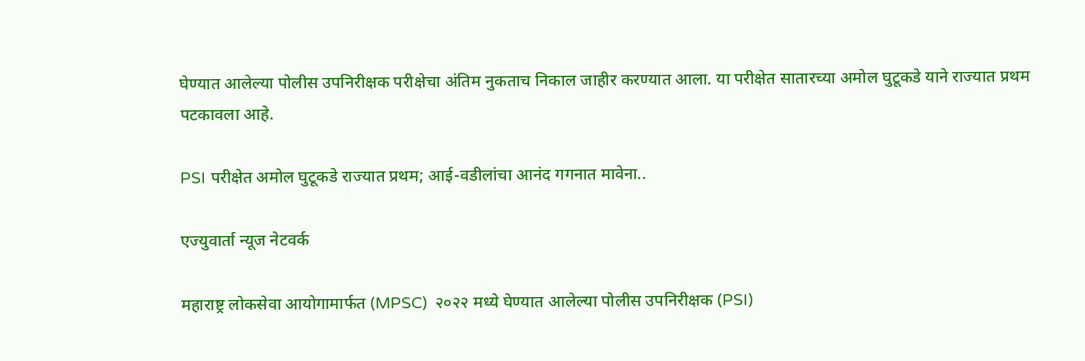घेण्यात आलेल्या पोलीस उपनिरीक्षक परीक्षेचा अंतिम नुकताच निकाल जाहीर करण्यात आला. या परीक्षेत सातारच्या अमोल घुटूकडे याने राज्यात प्रथम पटकावला आहे.

PSI परीक्षेत अमोल घुटूकडे राज्यात प्रथम; आई-वडीलांचा आनंद गगनात मावेना..

एज्युवार्ता न्यूज नेटवर्क

महाराष्ट्र लोकसेवा आयोगामार्फत (MPSC)  २०२२ मध्ये घेण्यात आलेल्या पोलीस उपनिरीक्षक (PSI)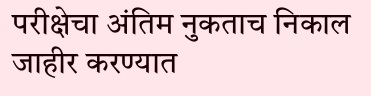परीक्षेचा अंतिम नुकताच निकाल जाहीर करण्यात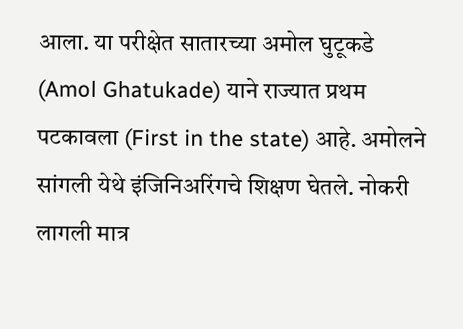आला. या परीक्षेत सातारच्या अमोल घुटूकडे (Amol Ghatukade) याने राज्यात प्रथम पटकावला (First in the state) आहे. अमोलने सांगली येथे इंजिनिअरिंगचे शिक्षण घेतले. नोकरी लागली मात्र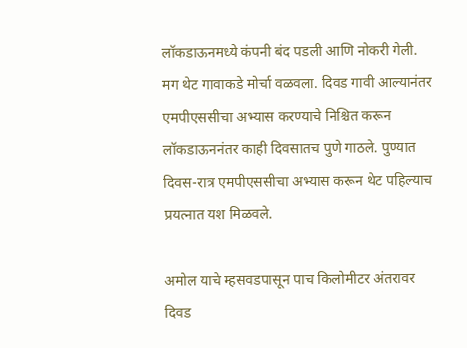लॉकडाऊनमध्ये कंपनी बंद पडली आणि नोकरी गेली. मग थेट गावाकडे मोर्चा वळवला. दिवड गावी आल्यानंतर एमपीएससीचा अभ्यास करण्याचे निश्चित करून लॉकडाऊननंतर काही दिवसातच पुणे गाठले. पुण्यात दिवस-रात्र एमपीएससीचा अभ्यास करून थेट पहिल्याच प्रयत्नात यश मिळवले.

अमोल याचे म्हसवडपासून पाच किलोमीटर अंतरावर दिवड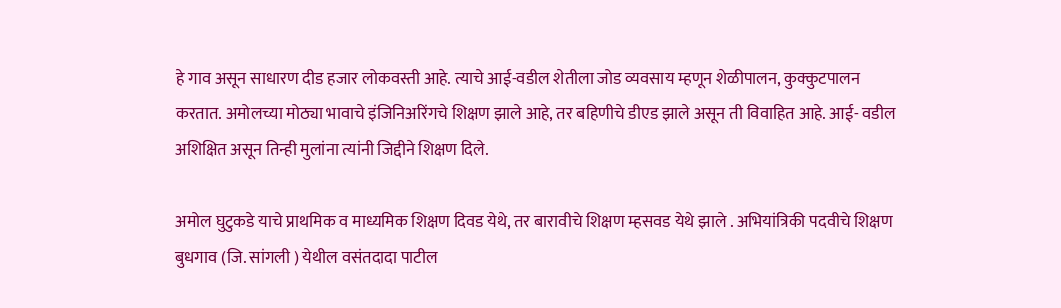हे गाव असून साधारण दीड हजार लोकवस्ती आहे. त्याचे आई-वडील शेतीला जोड व्यवसाय म्हणून शेळीपालन, कुक्कुटपालन करतात. अमोलच्या मोठ्या भावाचे इंजिनिअरिंगचे शिक्षण झाले आहे, तर बहिणीचे डीएड झाले असून ती विवाहित आहे. आई- वडील अशिक्षित असून तिन्ही मुलांना त्यांनी जिद्दीने शिक्षण दिले.

अमोल घुटुकडे याचे प्राथमिक व माध्यमिक शिक्षण दिवड येथे, तर बारावीचे शिक्षण म्हसवड येथे झाले . अभियांत्रिकी पदवीचे शिक्षण बुधगाव (जि. सांगली ) येथील वसंतदादा पाटील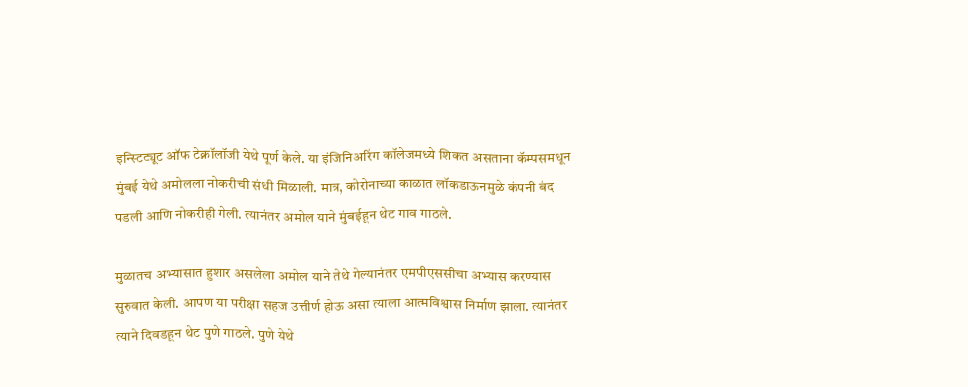इन्स्टिट्यूट ऑफ टेक्नॉलॉजी येथे पूर्ण केले. या इंजिनिअरिंग कॉलेजमध्ये शिकत असताना कॅम्पसमधून मुंबई येथे अमोलला नोकरीची संधी मिळाली. मात्र, कोरोनाच्या काळात लॉकडाऊनमुळे कंपनी बंद पडली आणि नोकरीही गेली. त्यानंतर अमोल याने मुंबईहून थेट गाव गाठले.

मुळातच अभ्यासात हुशार असलेला अमोल याने तेथे गेल्यानंतर एमपीएससीचा अभ्यास करण्यास सुरुवात केली. आपण या परीक्षा सहज उत्तीर्ण होऊ असा त्याला आत्मविश्वास निर्माण झाला. त्यानंतर त्याने दिवडहून थेट पुणे गाठले. पुणे येथे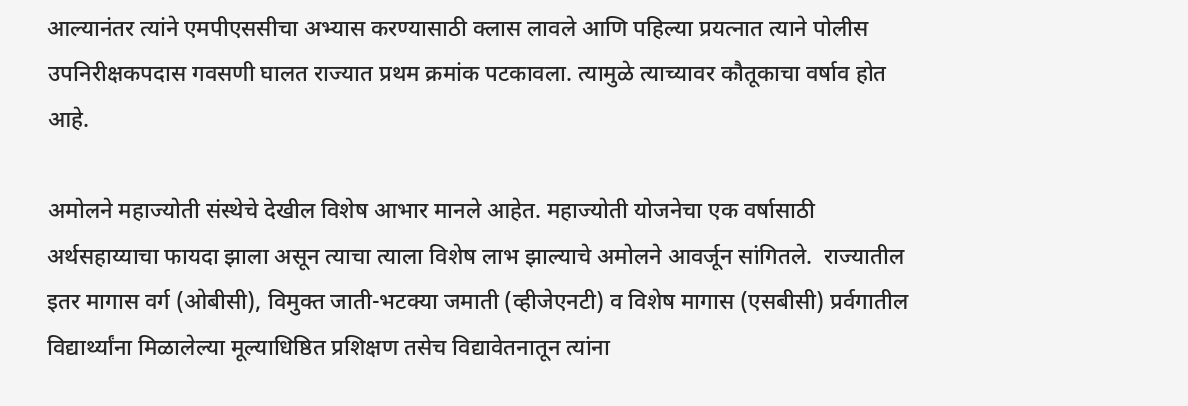आल्यानंतर त्यांने एमपीएससीचा अभ्यास करण्यासाठी क्लास लावले आणि पहिल्या प्रयत्नात त्याने पोलीस उपनिरीक्षकपदास गवसणी घालत राज्यात प्रथम क्रमांक पटकावला. त्यामुळे त्याच्यावर कौतूकाचा वर्षाव होत आहे.

अमोलने महाज्योती संस्थेचे देखील विशेष आभार मानले आहेत. महाज्योती योजनेचा एक वर्षासाठी अर्थसहाय्याचा फायदा झाला असून त्याचा त्याला विशेष लाभ झाल्याचे अमोलने आवर्जून सांगितले.  राज्यातील इतर मागास वर्ग (ओबीसी), विमुक्त जाती-भटक्या जमाती (व्हीजेएनटी) व विशेष मागास (एसबीसी) प्रर्वगातील विद्यार्थ्यांना मिळालेल्या मूल्याधिष्ठित प्रशिक्षण तसेच विद्यावेतनातून त्यांना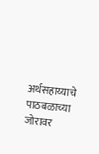अर्थसहाय्याचे पाठबळाच्या जोरावर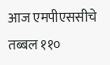आज एमपीएससीचे तब्बल ११०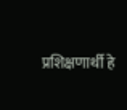प्रशिक्षणार्थी हे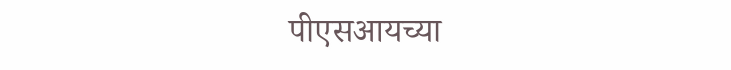पीएसआयच्या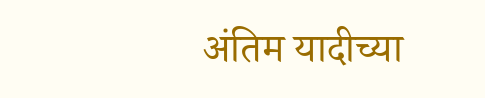अंतिम यादीच्या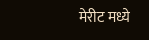मेरीट मध्ये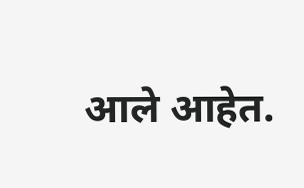आले आहेत.